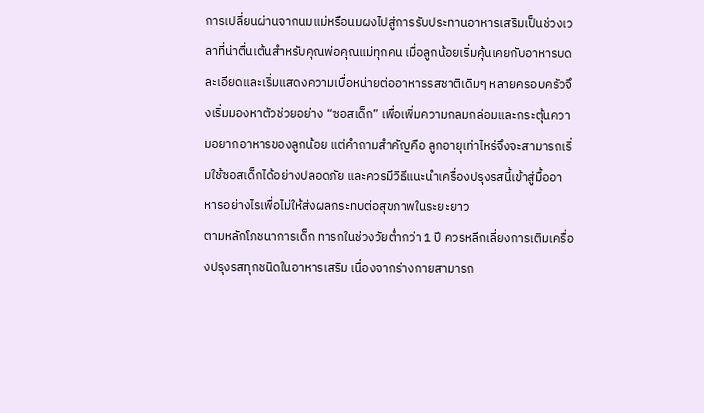การเปลี่ยนผ่านจากนมแม่หรือนมผงไปสู่การรับประทานอาหารเสริมเป็นช่วงเวลาที่น่าตื่นเต้นสำหรับคุณพ่อคุณแม่ทุกคน เมื่อลูกน้อยเริ่มคุ้นเคยกับอาหารบดละเอียดและเริ่มแสดงความเบื่อหน่ายต่ออาหารรสชาติเดิมๆ หลายครอบครัวจึงเริ่มมองหาตัวช่วยอย่าง “ซอสเด็ก” เพื่อเพิ่มความกลมกล่อมและกระตุ้นความอยากอาหารของลูกน้อย แต่คำถามสำคัญคือ ลูกอายุเท่าไหร่จึงจะสามารถเริ่มใช้ซอสเด็กได้อย่างปลอดภัย และควรมีวิธีแนะนำเครื่องปรุงรสนี้เข้าสู่มื้ออาหารอย่างไรเพื่อไม่ให้ส่งผลกระทบต่อสุขภาพในระยะยาว
ตามหลักโภชนาการเด็ก ทารกในช่วงวัยต่ำกว่า 1 ปี ควรหลีกเลี่ยงการเติมเครื่องปรุงรสทุกชนิดในอาหารเสริม เนื่องจากร่างกายสามารถ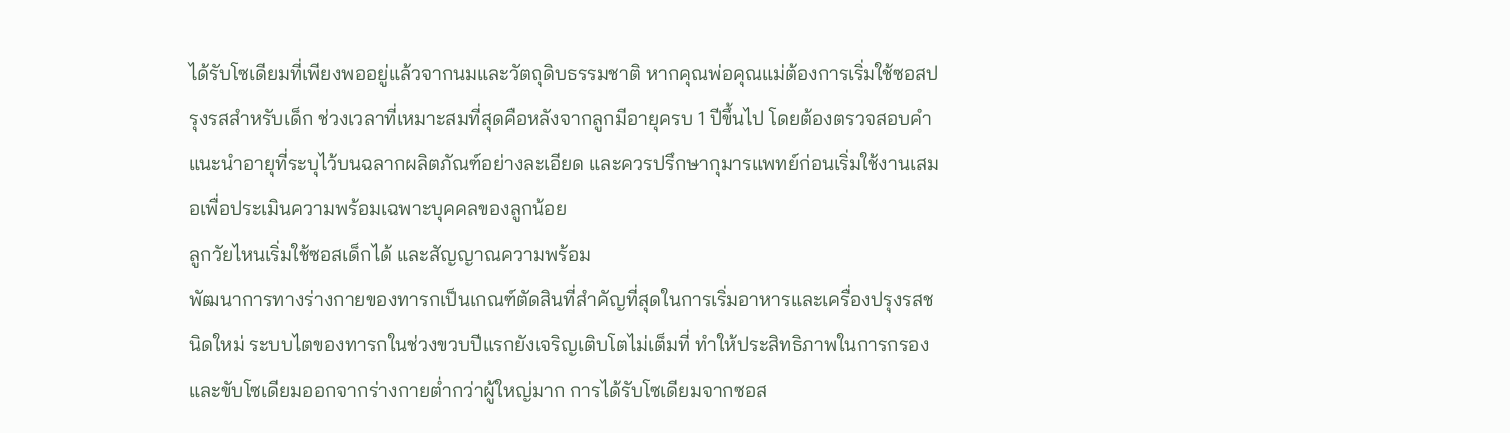ได้รับโซเดียมที่เพียงพออยู่แล้วจากนมและวัตถุดิบธรรมชาติ หากคุณพ่อคุณแม่ต้องการเริ่มใช้ซอสปรุงรสสำหรับเด็ก ช่วงเวลาที่เหมาะสมที่สุดคือหลังจากลูกมีอายุครบ 1 ปีขึ้นไป โดยต้องตรวจสอบคำแนะนำอายุที่ระบุไว้บนฉลากผลิตภัณฑ์อย่างละเอียด และควรปรึกษากุมารแพทย์ก่อนเริ่มใช้งานเสมอเพื่อประเมินความพร้อมเฉพาะบุคคลของลูกน้อย
ลูกวัยไหนเริ่มใช้ซอสเด็กได้ และสัญญาณความพร้อม
พัฒนาการทางร่างกายของทารกเป็นเกณฑ์ตัดสินที่สำคัญที่สุดในการเริ่มอาหารและเครื่องปรุงรสชนิดใหม่ ระบบไตของทารกในช่วงขวบปีแรกยังเจริญเติบโตไม่เต็มที่ ทำให้ประสิทธิภาพในการกรองและขับโซเดียมออกจากร่างกายต่ำกว่าผู้ใหญ่มาก การได้รับโซเดียมจากซอส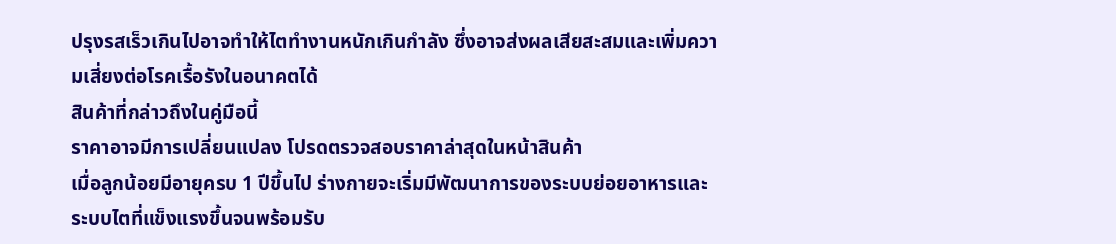ปรุงรสเร็วเกินไปอาจทำให้ไตทำงานหนักเกินกำลัง ซึ่งอาจส่งผลเสียสะสมและเพิ่มความเสี่ยงต่อโรคเรื้อรังในอนาคตได้
สินค้าที่กล่าวถึงในคู่มือนี้
ราคาอาจมีการเปลี่ยนแปลง โปรดตรวจสอบราคาล่าสุดในหน้าสินค้า
เมื่อลูกน้อยมีอายุครบ 1 ปีขึ้นไป ร่างกายจะเริ่มมีพัฒนาการของระบบย่อยอาหารและระบบไตที่แข็งแรงขึ้นจนพร้อมรับ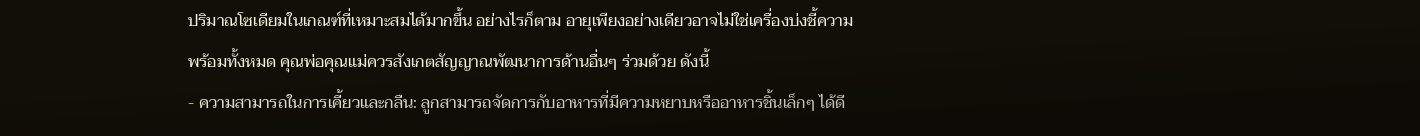ปริมาณโซเดียมในเกณฑ์ที่เหมาะสมได้มากขึ้น อย่างไรก็ตาม อายุเพียงอย่างเดียวอาจไม่ใช่เครื่องบ่งชี้ความพร้อมทั้งหมด คุณพ่อคุณแม่ควรสังเกตสัญญาณพัฒนาการด้านอื่นๆ ร่วมด้วย ดังนี้
- ความสามารถในการเคี้ยวและกลืน: ลูกสามารถจัดการกับอาหารที่มีความหยาบหรืออาหารชิ้นเล็กๆ ได้ดี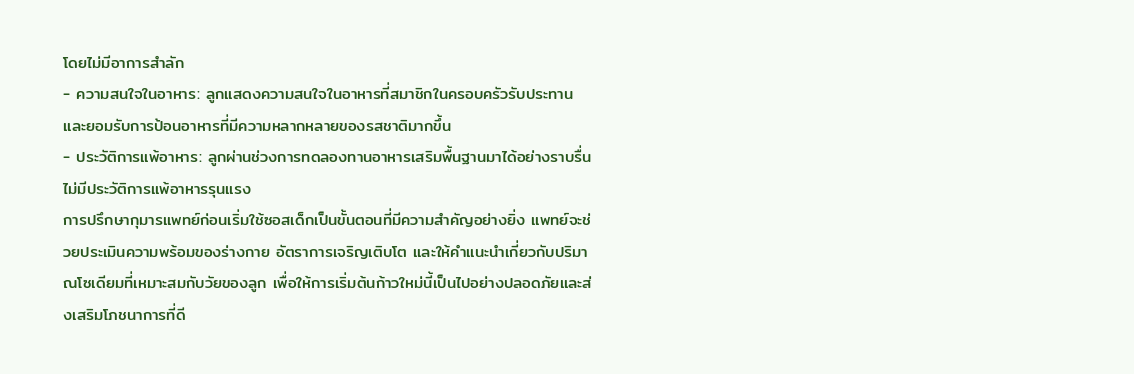โดยไม่มีอาการสำลัก
- ความสนใจในอาหาร: ลูกแสดงความสนใจในอาหารที่สมาชิกในครอบครัวรับประทาน และยอมรับการป้อนอาหารที่มีความหลากหลายของรสชาติมากขึ้น
- ประวัติการแพ้อาหาร: ลูกผ่านช่วงการทดลองทานอาหารเสริมพื้นฐานมาได้อย่างราบรื่น ไม่มีประวัติการแพ้อาหารรุนแรง
การปรึกษากุมารแพทย์ก่อนเริ่มใช้ซอสเด็กเป็นขั้นตอนที่มีความสำคัญอย่างยิ่ง แพทย์จะช่วยประเมินความพร้อมของร่างกาย อัตราการเจริญเติบโต และให้คำแนะนำเกี่ยวกับปริมาณโซเดียมที่เหมาะสมกับวัยของลูก เพื่อให้การเริ่มต้นก้าวใหม่นี้เป็นไปอย่างปลอดภัยและส่งเสริมโภชนาการที่ดี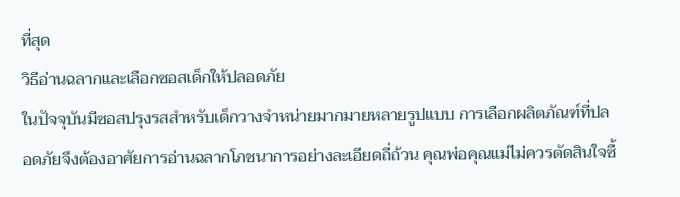ที่สุด
วิธีอ่านฉลากและเลือกซอสเด็กให้ปลอดภัย
ในปัจจุบันมีซอสปรุงรสสำหรับเด็กวางจำหน่ายมากมายหลายรูปแบบ การเลือกผลิตภัณฑ์ที่ปลอดภัยจึงต้องอาศัยการอ่านฉลากโภชนาการอย่างละเอียดถี่ถ้วน คุณพ่อคุณแม่ไม่ควรตัดสินใจซื้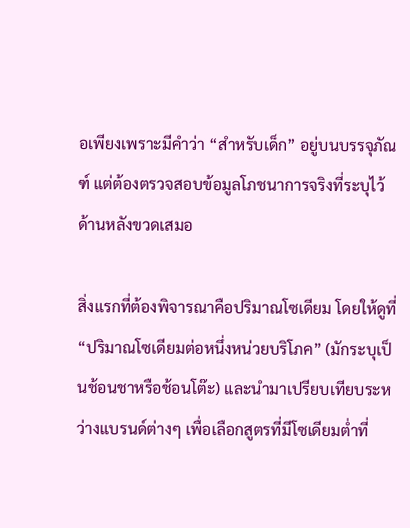อเพียงเพราะมีคำว่า “สำหรับเด็ก” อยู่บนบรรจุภัณฑ์ แต่ต้องตรวจสอบข้อมูลโภชนาการจริงที่ระบุไว้ด้านหลังขวดเสมอ

สิ่งแรกที่ต้องพิจารณาคือปริมาณโซเดียม โดยให้ดูที่ “ปริมาณโซเดียมต่อหนึ่งหน่วยบริโภค” (มักระบุเป็นช้อนชาหรือช้อนโต๊ะ) และนำมาเปรียบเทียบระหว่างแบรนด์ต่างๆ เพื่อเลือกสูตรที่มีโซเดียมต่ำที่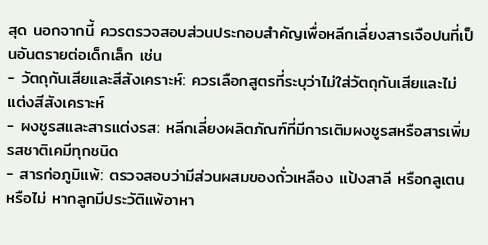สุด นอกจากนี้ ควรตรวจสอบส่วนประกอบสำคัญเพื่อหลีกเลี่ยงสารเจือปนที่เป็นอันตรายต่อเด็กเล็ก เช่น
- วัตถุกันเสียและสีสังเคราะห์: ควรเลือกสูตรที่ระบุว่าไม่ใส่วัตถุกันเสียและไม่แต่งสีสังเคราะห์
- ผงชูรสและสารแต่งรส: หลีกเลี่ยงผลิตภัณฑ์ที่มีการเติมผงชูรสหรือสารเพิ่มรสชาติเคมีทุกชนิด
- สารก่อภูมิแพ้: ตรวจสอบว่ามีส่วนผสมของถั่วเหลือง แป้งสาลี หรือกลูเตนหรือไม่ หากลูกมีประวัติแพ้อาหา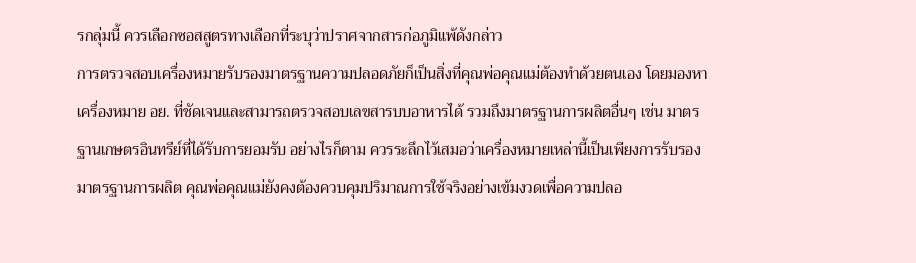รกลุ่มนี้ ควรเลือกซอสสูตรทางเลือกที่ระบุว่าปราศจากสารก่อภูมิแพ้ดังกล่าว
การตรวจสอบเครื่องหมายรับรองมาตรฐานความปลอดภัยก็เป็นสิ่งที่คุณพ่อคุณแม่ต้องทำด้วยตนเอง โดยมองหาเครื่องหมาย อย. ที่ชัดเจนและสามารถตรวจสอบเลขสารบบอาหารได้ รวมถึงมาตรฐานการผลิตอื่นๆ เช่น มาตรฐานเกษตรอินทรีย์ที่ได้รับการยอมรับ อย่างไรก็ตาม ควรระลึกไว้เสมอว่าเครื่องหมายเหล่านี้เป็นเพียงการรับรองมาตรฐานการผลิต คุณพ่อคุณแม่ยังคงต้องควบคุมปริมาณการใช้จริงอย่างเข้มงวดเพื่อความปลอ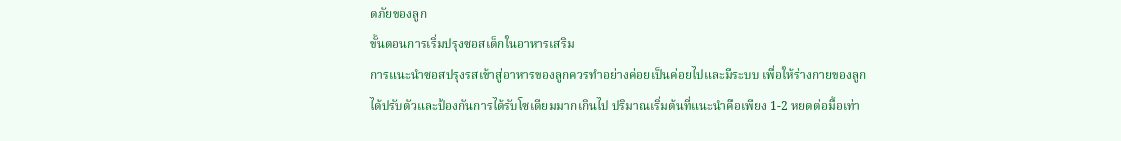ดภัยของลูก
ขั้นตอนการเริ่มปรุงซอสเด็กในอาหารเสริม
การแนะนำซอสปรุงรสเข้าสู่อาหารของลูกควรทำอย่างค่อยเป็นค่อยไปและมีระบบ เพื่อให้ร่างกายของลูกได้ปรับตัวและป้องกันการได้รับโซเดียมมากเกินไป ปริมาณเริ่มต้นที่แนะนำคือเพียง 1-2 หยดต่อมื้อเท่า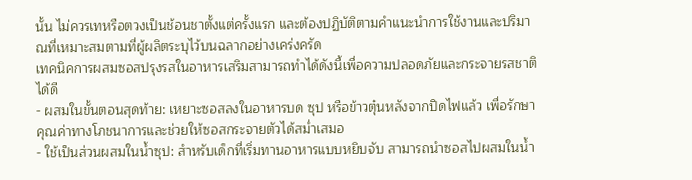นั้น ไม่ควรเทหรือตวงเป็นช้อนชาตั้งแต่ครั้งแรก และต้องปฏิบัติตามคำแนะนำการใช้งานและปริมาณที่เหมาะสมตามที่ผู้ผลิตระบุไว้บนฉลากอย่างเคร่งครัด
เทคนิคการผสมซอสปรุงรสในอาหารเสริมสามารถทำได้ดังนี้เพื่อความปลอดภัยและกระจายรสชาติได้ดี
- ผสมในขั้นตอนสุดท้าย: เหยาะซอสลงในอาหารบด ซุป หรือข้าวตุ๋นหลังจากปิดไฟแล้ว เพื่อรักษาคุณค่าทางโภชนาการและช่วยให้ซอสกระจายตัวได้สม่ำเสมอ
- ใช้เป็นส่วนผสมในน้ำซุป: สำหรับเด็กที่เริ่มทานอาหารแบบหยิบจับ สามารถนำซอสไปผสมในน้ำ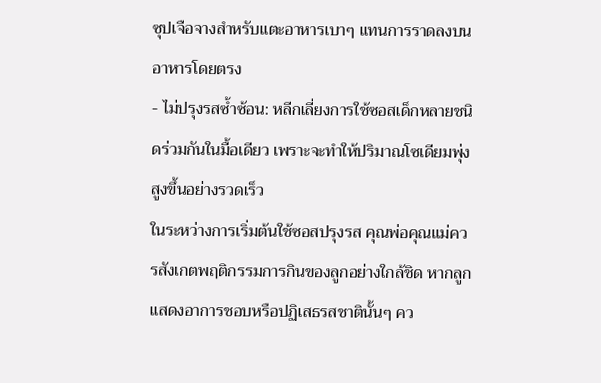ซุปเจือจางสำหรับแตะอาหารเบาๆ แทนการราดลงบนอาหารโดยตรง
- ไม่ปรุงรสซ้ำซ้อน: หลีกเลี่ยงการใช้ซอสเด็กหลายชนิดร่วมกันในมื้อเดียว เพราะจะทำให้ปริมาณโซเดียมพุ่งสูงขึ้นอย่างรวดเร็ว
ในระหว่างการเริ่มต้นใช้ซอสปรุงรส คุณพ่อคุณแม่ควรสังเกตพฤติกรรมการกินของลูกอย่างใกล้ชิด หากลูกแสดงอาการชอบหรือปฏิเสธรสชาตินั้นๆ คว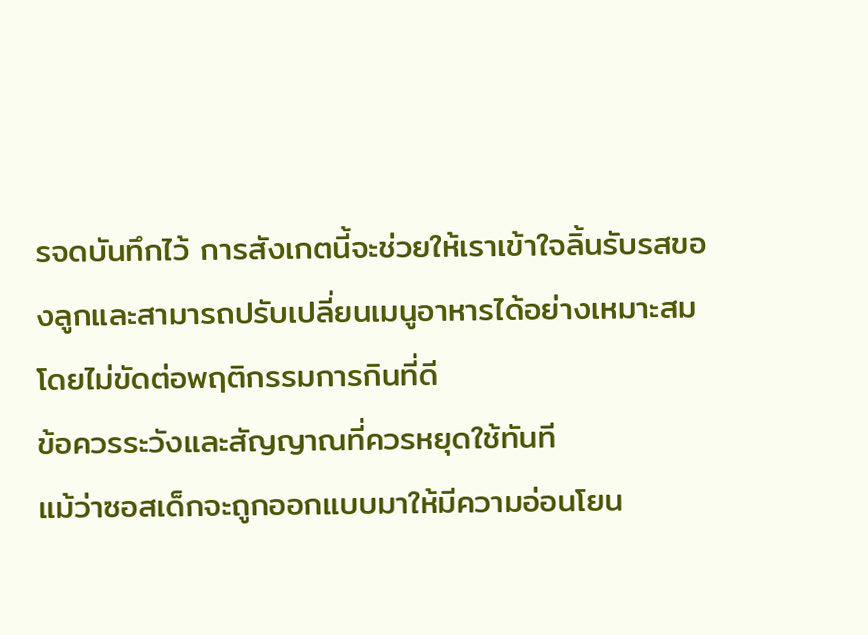รจดบันทึกไว้ การสังเกตนี้จะช่วยให้เราเข้าใจลิ้นรับรสของลูกและสามารถปรับเปลี่ยนเมนูอาหารได้อย่างเหมาะสมโดยไม่ขัดต่อพฤติกรรมการกินที่ดี
ข้อควรระวังและสัญญาณที่ควรหยุดใช้ทันที
แม้ว่าซอสเด็กจะถูกออกแบบมาให้มีความอ่อนโยน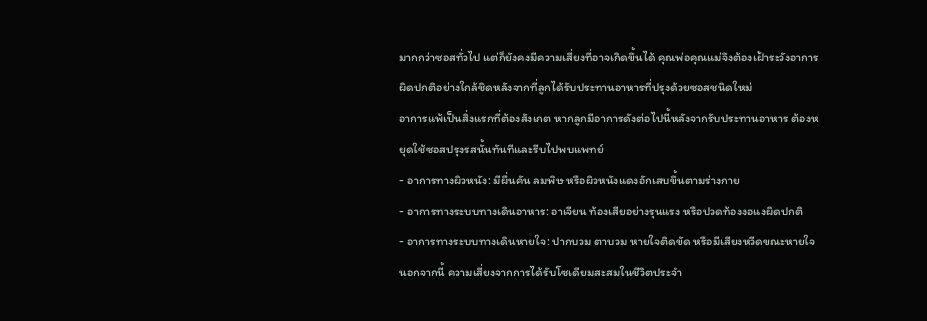มากกว่าซอสทั่วไป แต่ก็ยังคงมีความเสี่ยงที่อาจเกิดขึ้นได้ คุณพ่อคุณแม่จึงต้องเฝ้าระวังอาการผิดปกติอย่างใกล้ชิดหลังจากที่ลูกได้รับประทานอาหารที่ปรุงด้วยซอสชนิดใหม่
อาการแพ้เป็นสิ่งแรกที่ต้องสังเกต หากลูกมีอาการดังต่อไปนี้หลังจากรับประทานอาหาร ต้องหยุดใช้ซอสปรุงรสนั้นทันทีและรีบไปพบแพทย์
- อาการทางผิวหนัง: มีผื่นคัน ลมพิษ หรือผิวหนังแดงอักเสบขึ้นตามร่างกาย
- อาการทางระบบทางเดินอาหาร: อาเจียน ท้องเสียอย่างรุนแรง หรือปวดท้องงอแงผิดปกติ
- อาการทางระบบทางเดินหายใจ: ปากบวม ตาบวม หายใจติดขัด หรือมีเสียงหวีดขณะหายใจ
นอกจากนี้ ความเสี่ยงจากการได้รับโซเดียมสะสมในชีวิตประจำ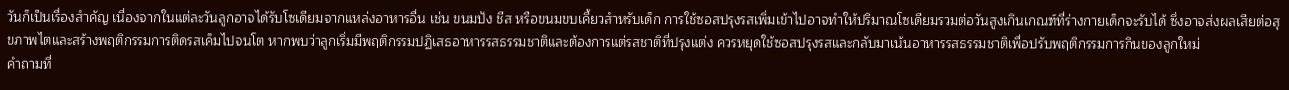วันก็เป็นเรื่องสำคัญ เนื่องจากในแต่ละวันลูกอาจได้รับโซเดียมจากแหล่งอาหารอื่น เช่น ขนมปัง ชีส หรือขนมขบเคี้ยวสำหรับเด็ก การใช้ซอสปรุงรสเพิ่มเข้าไปอาจทำให้ปริมาณโซเดียมรวมต่อวันสูงเกินเกณฑ์ที่ร่างกายเด็กจะรับได้ ซึ่งอาจส่งผลเสียต่อสุขภาพไตและสร้างพฤติกรรมการติดรสเค็มไปจนโต หากพบว่าลูกเริ่มมีพฤติกรรมปฏิเสธอาหารรสธรรมชาติและต้องการแต่รสชาติที่ปรุงแต่ง ควรหยุดใช้ซอสปรุงรสและกลับมาเน้นอาหารรสธรรมชาติเพื่อปรับพฤติกรรมการกินของลูกใหม่
คำถามที่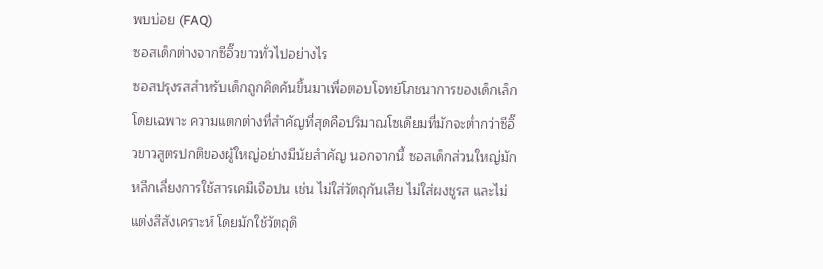พบบ่อย (FAQ)
ซอสเด็กต่างจากซีอิ๊วขาวทั่วไปอย่างไร
ซอสปรุงรสสำหรับเด็กถูกคิดค้นขึ้นมาเพื่อตอบโจทย์โภชนาการของเด็กเล็กโดยเฉพาะ ความแตกต่างที่สำคัญที่สุดคือปริมาณโซเดียมที่มักจะต่ำกว่าซีอิ๊วขาวสูตรปกติของผู้ใหญ่อย่างมีนัยสำคัญ นอกจากนี้ ซอสเด็กส่วนใหญ่มักหลีกเลี่ยงการใช้สารเคมีเจือปน เช่น ไม่ใส่วัตถุกันเสีย ไม่ใส่ผงชูรส และไม่แต่งสีสังเคราะห์ โดยมักใช้วัตถุดิ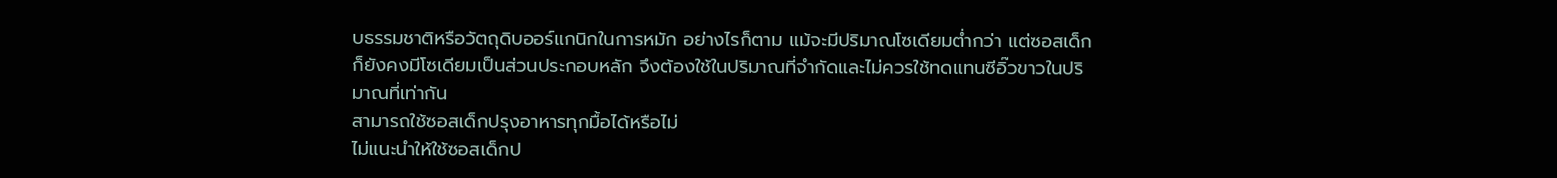บธรรมชาติหรือวัตถุดิบออร์แกนิกในการหมัก อย่างไรก็ตาม แม้จะมีปริมาณโซเดียมต่ำกว่า แต่ซอสเด็กก็ยังคงมีโซเดียมเป็นส่วนประกอบหลัก จึงต้องใช้ในปริมาณที่จำกัดและไม่ควรใช้ทดแทนซีอิ๊วขาวในปริมาณที่เท่ากัน
สามารถใช้ซอสเด็กปรุงอาหารทุกมื้อได้หรือไม่
ไม่แนะนำให้ใช้ซอสเด็กป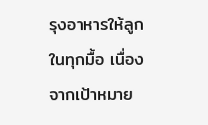รุงอาหารให้ลูกในทุกมื้อ เนื่องจากเป้าหมาย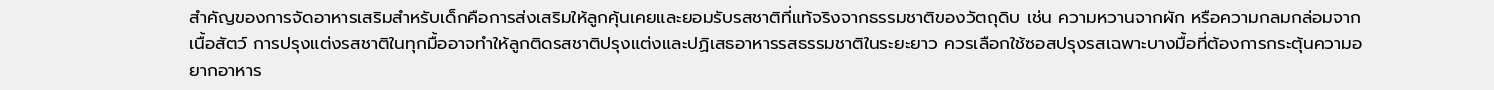สำคัญของการจัดอาหารเสริมสำหรับเด็กคือการส่งเสริมให้ลูกคุ้นเคยและยอมรับรสชาติที่แท้จริงจากธรรมชาติของวัตถุดิบ เช่น ความหวานจากผัก หรือความกลมกล่อมจากเนื้อสัตว์ การปรุงแต่งรสชาติในทุกมื้ออาจทำให้ลูกติดรสชาติปรุงแต่งและปฏิเสธอาหารรสธรรมชาติในระยะยาว ควรเลือกใช้ซอสปรุงรสเฉพาะบางมื้อที่ต้องการกระตุ้นความอยากอาหาร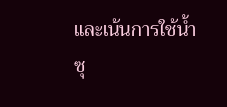และเน้นการใช้น้ำซุ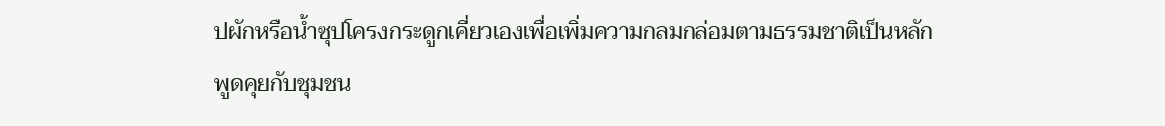ปผักหรือน้ำซุปโครงกระดูกเคี่ยวเองเพื่อเพิ่มความกลมกล่อมตามธรรมชาติเป็นหลัก
พูดคุยกับชุมชน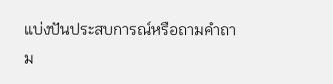แบ่งปันประสบการณ์หรือถามคำถาม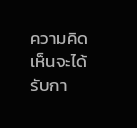ความคิดเห็นจะได้รับกา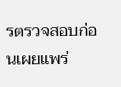รตรวจสอบก่อนเผยแพร่